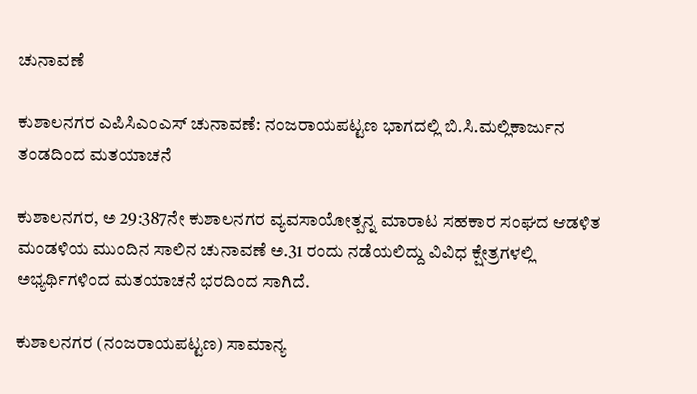ಚುನಾವಣೆ

ಕುಶಾಲನಗರ ಎಪಿಸಿಎಂಎಸ್ ಚುನಾವಣೆ: ನಂಜರಾಯಪಟ್ಟಣ ಭಾಗದಲ್ಲಿ ಬಿ.ಸಿ.ಮಲ್ಲಿಕಾರ್ಜುನ ತಂಡದಿಂದ ಮತಯಾಚನೆ

ಕುಶಾಲನಗರ, ಅ 29:387ನೇ ಕುಶಾಲನಗರ ವ್ಯವಸಾಯೋತ್ಪನ್ನ ಮಾರಾಟ ಸಹಕಾರ ಸಂಘದ ಆಡಳಿತ ಮಂಡಳಿಯ ಮುಂದಿನ ಸಾಲಿನ ಚುನಾವಣೆ ಅ.31 ರಂದು ನಡೆಯಲಿದ್ದು ವಿವಿಧ ಕ್ಷೇತ್ರಗಳಲ್ಲಿ ಅಭ್ಯರ್ಥಿಗಳಿಂದ ಮತಯಾಚನೆ ಭರದಿಂದ ಸಾಗಿದೆ.

ಕುಶಾಲನಗರ (ನಂಜರಾಯಪಟ್ಟಣ) ಸಾಮಾನ್ಯ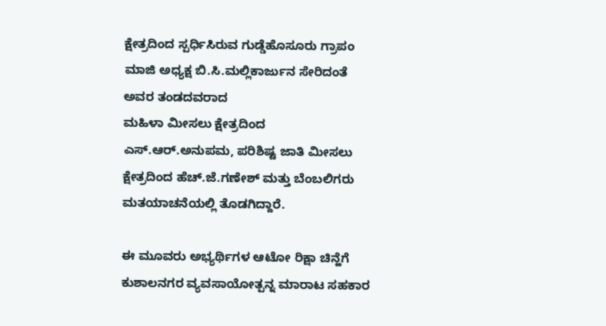ಕ್ಷೇತ್ರದಿಂದ ಸ್ಪರ್ಧಿಸಿರುವ ಗುಡ್ಡೆಹೊಸೂರು ಗ್ರಾಪಂ‌ ಮಾಜಿ ಅಧ್ಯಕ್ಷ ಬಿ.ಸಿ.ಮಲ್ಲಿಕಾರ್ಜುನ ಸೇರಿದಂತೆ ಅವರ ತಂಡದವರಾದ
ಮಹಿಳಾ ಮೀಸಲು ಕ್ಷೇತ್ರದಿಂದ ಎಸ್.ಆರ್.ಅನುಪಮ, ಪರಿಶಿಷ್ಟ ಜಾತಿ ಮೀಸಲು ಕ್ಷೇತ್ರದಿಂದ ಹೆಚ್.ಜೆ.ಗಣೇಶ್ ಮತ್ತು ಬೆಂಬಲಿಗರು ಮತಯಾಚನೆಯಲ್ಲಿ ತೊಡಗಿದ್ದಾರೆ.

ಈ ಮೂವರು ಅಭ್ಯರ್ಥಿಗಳ ಆಟೋ ರಿಕ್ಷಾ ಚಿನ್ಹೆಗೆ ಕುಶಾಲನಗರ ವ್ಯವಸಾಯೋತ್ಪನ್ನ ಮಾರಾಟ ಸಹಕಾರ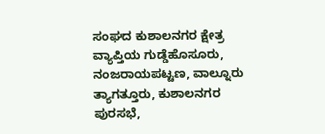ಸಂಘದ ಕುಶಾಲನಗರ ಕ್ಷೇತ್ರ ವ್ಯಾಪ್ತಿಯ ಗುಡ್ಡೆಹೊಸೂರು, ನಂಜರಾಯಪಟ್ಟಣ, ವಾಲ್ನೂರು ತ್ಯಾಗತ್ತೂರು, ಕುಶಾಲನಗರ ಪುರಸಭೆ,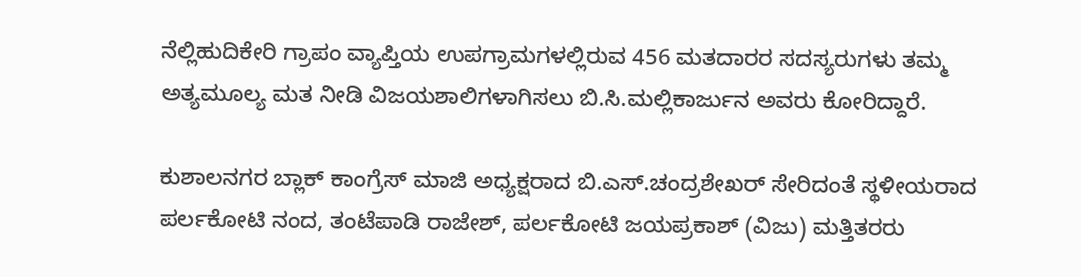ನೆಲ್ಲಿಹುದಿಕೇರಿ ಗ್ರಾಪಂ ವ್ಯಾಪ್ತಿಯ ಉಪಗ್ರಾಮಗಳಲ್ಲಿರುವ 456 ಮತದಾರರ ಸದಸ್ಯರುಗಳು ತಮ್ಮ ಅತ್ಯಮೂಲ್ಯ ಮತ ನೀಡಿ ವಿಜಯಶಾಲಿಗಳಾಗಿಸಲು ಬಿ.ಸಿ.ಮಲ್ಲಿಕಾರ್ಜುನ ಅವರು ಕೋರಿದ್ದಾರೆ.

ಕುಶಾಲನಗರ ಬ್ಲಾಕ್ ಕಾಂಗ್ರೆಸ್ ಮಾಜಿ ಅಧ್ಯಕ್ಷರಾದ ಬಿ.ಎಸ್.ಚಂದ್ರಶೇಖರ್ ಸೇರಿದಂತೆ ಸ್ಥಳೀಯರಾದ ಪರ್ಲಕೋಟಿ ನಂದ, ತಂಟೆಪಾಡಿ ರಾಜೇಶ್, ಪರ್ಲಕೋಟಿ ಜಯಪ್ರಕಾಶ್ (ವಿಜು) ಮತ್ತಿತರರು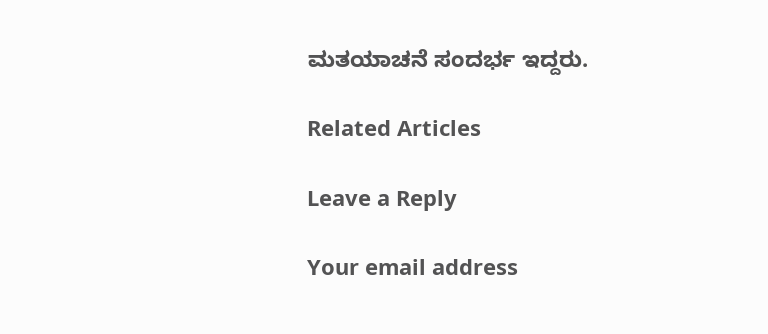ಮತಯಾಚನೆ ಸಂದರ್ಭ ಇದ್ದರು.

Related Articles

Leave a Reply

Your email address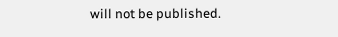will not be published.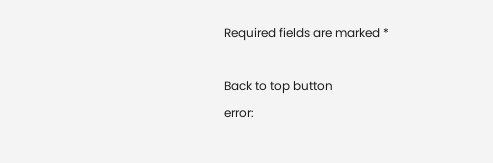Required fields are marked *

Back to top button
error: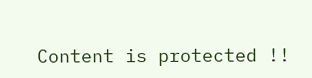Content is protected !!